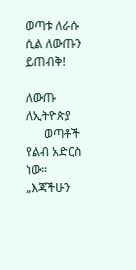ወጣቱ ለራሱ ሲል ለውጡን ይጠብቅ!

ለውጡ ለኢትዮጵያ
      ወጣቶች
የልብ አድርስ ነው።
„እጃችሁን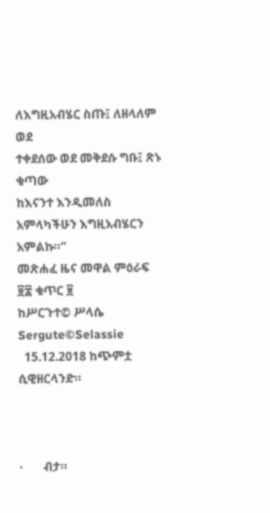ለእግዚአብሄር ስጡ፤ ለዘላለም ወደ
ተቀደሰው ወደ መቅደሱ ግቡ፤ ጽኑ ቁጣው
ከእናንተ እንዲመለስ አምላካችሁን እግዚአብሄርን አምልኩ።“
መጽሐፈ ዜና መዋል ምዕራፍ ፱፰ ቁጥር ፱
ከሥርጉተ© ሥላሴ Sergute©Selassie
  15.12.2018 ከጭምቷ ሲዊዘርላንድ።



·       ብታ።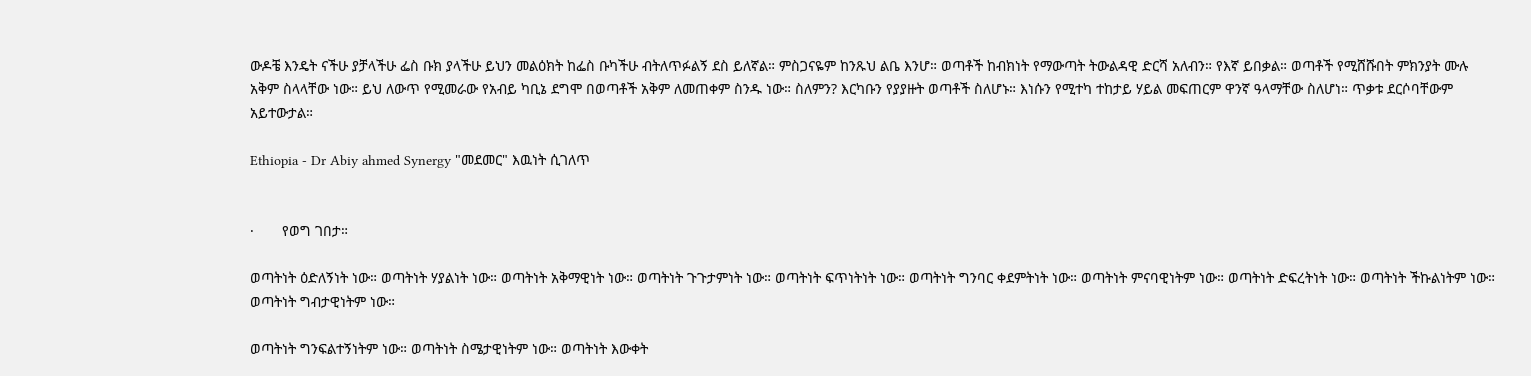ውዶቼ እንዴት ናችሁ ያቻላችሁ ፌስ ቡክ ያላችሁ ይህን መልዕክት ከፌስ ቡካችሁ ብትለጥፉልኝ ደስ ይለኛል። ምስጋናዬም ከንጹህ ልቤ እንሆ። ወጣቶች ከብክነት የማውጣት ትውልዳዊ ድርሻ አለብን። የእኛ ይበቃል። ወጣቶች የሚሸሹበት ምክንያት ሙሉ አቅም ስላላቸው ነው። ይህ ለውጥ የሚመራው የአብይ ካቢኔ ደግሞ በወጣቶች አቅም ለመጠቀም ስንዱ ነው። ስለምን? እርካቡን የያያዙት ወጣቶች ስለሆኑ። እነሱን የሚተካ ተከታይ ሃይል መፍጠርም ዋንኛ ዓላማቸው ስለሆነ። ጥቃቱ ደርሶባቸውም አይተውታል።

Ethiopia - Dr Abiy ahmed Synergy "መደመር" እዉነት ሲገለጥ


·       የወግ ገበታ።

ወጣትነት ዕድለኝነት ነው። ወጣትነት ሃያልነት ነው። ወጣትነት አቅማዊነት ነው። ወጣትነት ጉጉታምነት ነው። ወጣትነት ፍጥነትነት ነው። ወጣትነት ግንባር ቀደምትነት ነው። ወጣትነት ምናባዊነትም ነው። ወጣትነት ድፍረትነት ነው። ወጣትነት ችኩልነትም ነው። ወጣትነት ግብታዊነትም ነው።

ወጣትነት ግንፍልተኝነትም ነው። ወጣትነት ስሜታዊነትም ነው። ወጣትነት እውቀት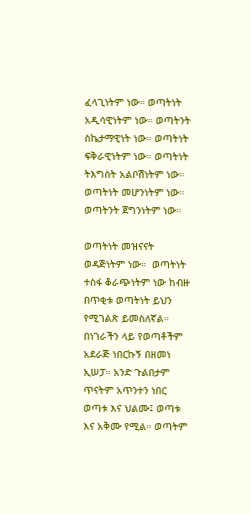ፈላጊነትም ነው። ወጣትነት አዲሳዊነትም ነው። ወጣትንት ስኬታማዊነት ነው። ወጣትነት ፍቅራዊነትም ነው። ወጣትነት ትእግስት አልቦሽነትም ነው። ወጣትነት መሆንነትም ነው። ወጣትንት ጀግንነትም ነው።

ወጣትነት መዝናናት ወዳጅነትም ነው።  ወጣትነት ተስፋ ቆራጭነትም ነው ከብዙ በጥቂቱ ወጣትነት ይህን የሚገልጽ ይመስለኛል። በነገራችን ላይ የወጣቶችም አደራጅ ነበርኩኝ በዘመነ ኢሠፓ። አንድ ጉልበታም ጥናትም አጥንተን ነበር ወጣቱ እና ህልሙ፤ ወጣቱ እና አቅሙ የሚል። ወጣትም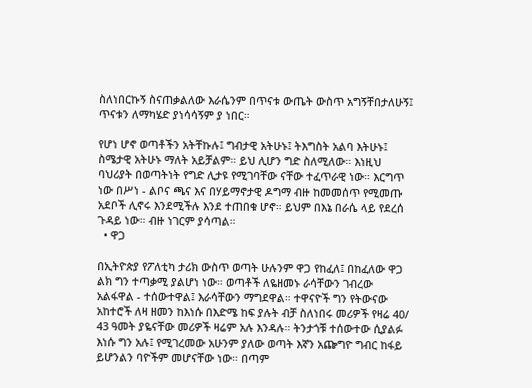ስለነበርኩኝ ስናጠቃልለው እራሴንም በጥናቱ ውጤት ውስጥ አግኝቸበታለሁኝ፤ ጥናቱን ለማካሄድ ያነሳሳኝም ያ ነበር።

የሆነ ሆኖ ወጣቶችን አትቸኩሉ፤ ግብታዊ አትሁኑ፤ ትእግስት አልባ እትሁኑ፤ ስሜታዊ አትሁኑ ማለት አይቻልም። ይህ ሊሆን ግድ ስለሚለው። እነዚህ ባህሪያት በወጣትነት የግድ ሊታዩ የሚገባቸው ናቸው ተፈጥራዊ ነው። እርግጥ ነው በሥነ - ልቦና ጫና እና በሃይማኖታዊ ዶግማ ብዙ ከመመሰጥ የሚመጡ አደቦች ሊኖሩ እንደሚችሉ እንደ ተጠበቁ ሆኖ። ይህም በእኔ በራሴ ላይ የደረሰ ጉዳይ ነው። ብዙ ነገርም ያሳጣል።
  • ዋጋ

በኢትዮጵያ የፖለቲካ ታሪክ ውስጥ ወጣት ሁሉንም ዋጋ የከፈለ፤ በከፈለው ዋጋ ልክ ግን ተጣቃሚ ያልሆነ ነው። ወጣቶች ለዬዘመኑ ራሳቸውን ገብረው አልፋዋል - ተሰውተዋል፤ እራሳቸውን ማግደዋል። ተዋናዮች ግን የትውናው አከተሮች ለዛ ዘመን ከእነሱ በእድሜ ከፍ ያሉት ብቻ ስለነበሩ መሪዎች የዛሬ 40/ 43 ዓመት ያዬናቸው መሪዎች ዛሬም አሉ እንዳሉ። ትንታጎቹ ተሰውተው ሲያልፉ እነሱ ግን አሉ፤ የሚገረመው አሁንም ያለው ወጣት እኛን አጬግዮ ግብር ከፋይ ይሆንልን ባዮችም መሆናቸው ነው። በጣም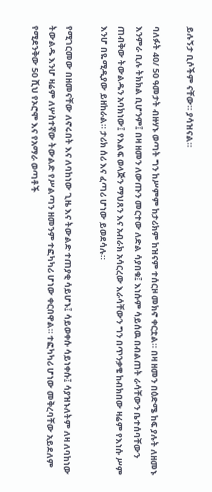ይሉኝታ ቢሶችም ናቸው። ያሳዝናል።

ባለፉት 40/ 50 ዓመታት ብዙሃኑ ወጣት ግን ከሥምም ከታሪክም ከዝናም ተሰርዞ መክኖ ቀርቷል። በዛ ዘመን በዕድሜ ከፍ ያሉት ለዘመኑ እንምራ ቢሉ ትክክል ቢሆንም፤ በዛ ዘመን ለውጡን መርተው ለድል ሳያበቁ፤ እነሱም ሳይሰዉ በብልጠት ራሳቸውን ቤተሰባቸውን ጠብቅው ትውልዱን አባክነው፤ የእልፍ ወላጅን ማህጸን እና አብራክ አሳርረው እራሳቸውን ግን በጥንቃቄ ከብክበው ዛሬም የእነሱ ሥም እንሆ በዬሚዲያው ይዘከራል። ታሪክ ሰሪ እና ፈጣሪ ሆነው ይወደሳሉ።

የሚገርመው በዘመናቸው ለኖሩበት እና ለባከነው ጊዜ እና ትውልድ ተጠያቂ ሳይሆኑ፤ ሳይወቀሱ ሳይነቀሱ፤ ሳያዝኑለትም ለዛ ለባከነው ትውልዱ እንሆ ዛሬም ለሦስተኛው ትውልድ የሥልጣን ዘመንም ተፎካካሪ ሆነው ቀርበዋል። ተፎካካሪ ሆነው መቅረባቸው አይደለም የሚደንቅው 50 ሺህ የኦሮሞ እና የአማራ ወጣቶች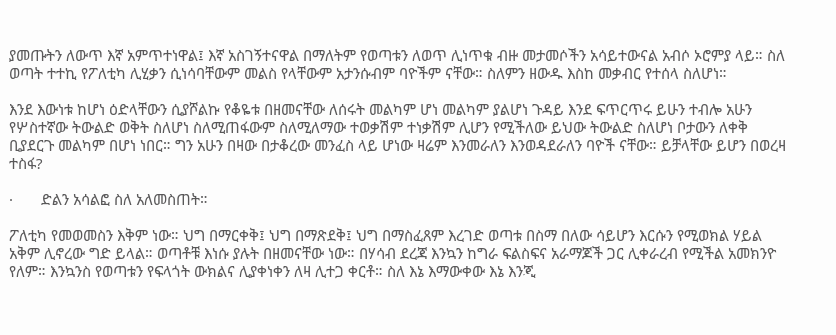ያመጡትን ለውጥ እኛ አምጥተነዋል፤ እኛ አስገኝተናዋል በማለትም የወጣቱን ለወጥ ሊነጥቁ ብዙ መታመሶችን አሳይተውናል አብሶ ኦሮምያ ላይ። ስለ ወጣት ተተኪ የፖለቲካ ሊሂቃን ሲነሳባቸውም መልስ የላቸውም አታንሱብም ባዮችም ናቸው። ስለምን ዘውዱ እስከ መቃብር የተሰላ ስለሆነ።

እንደ እውነቱ ከሆነ ዕድላቸውን ሲያሾልኩ የቆዬቱ በዘመናቸው ለሰሩት መልካም ሆነ መልካም ያልሆነ ጉዳይ እንደ ፍጥርጥሩ ይሁን ተብሎ አሁን የሦስተኛው ትውልድ ወቅት ስለሆነ ስለሚጠፋውም ስለሚለማው ተወቃሽም ተነቃሽም ሊሆን የሚችለው ይህው ትውልድ ስለሆነ ቦታውን ለቀቅ ቢያደርጉ መልካም በሆነ ነበር። ግን አሁን በዛው በታቆረው መንፈስ ላይ ሆነው ዛሬም እንመራለን እንወዳደራለን ባዮች ናቸው። ይቻላቸው ይሆን በወረዛ ተስፋ?

·       ድልን አሳልፎ ስለ አለመስጠት።

ፖለቲካ የመወመስን እቅም ነው። ህግ በማርቀቅ፤ ህግ በማጽደቅ፤ ህግ በማስፈጸም እረገድ ወጣቱ በስማ በለው ሳይሆን እርሱን የሚወክል ሃይል አቅም ሊኖረው ግድ ይላል። ወጣቶቹ እነሱ ያሉት በዘመናቸው ነው። በሃሳብ ደረጃ እንኳን ከግራ ፍልስፍና አራማጆች ጋር ሊቀራረብ የሚችል አመክንዮ የለም። እንኳንስ የወጣቱን የፍላጎት ውክልና ሊያቀነቀን ለዛ ሊተጋ ቀርቶ። ስለ እኔ እማውቀው እኔ እንጂ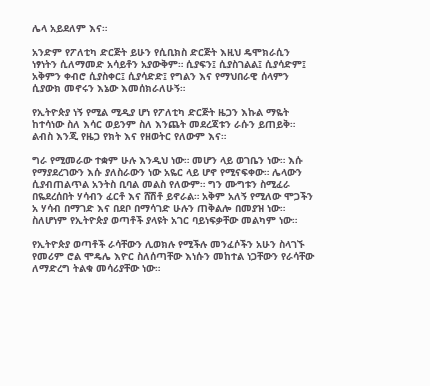ሌላ አይደለም እና።

አንድም የፖለቲካ ድርጅት ይሁን የሲቢክስ ድርጅት እዚህ ዴሞክራሲን ነፃነትን ሲለማመድ አሳይቶን አያውቅም። ሲያፍን፤ ሲያስገልል፤ ሲያሳድም፤ አቅምን ቀብሮ ሲያስቀር፤ ሲያሳድድ፤ የግልን እና የማህበራዊ ሰላምን ሲያውክ መኖሩን እኔው እመሰክራለሁኝ።

የኢትዮጵያ ነኝ የሚል ሚዲያ ሆነ የፖለቲካ ድርጅት ዜጋን እኩል ማዬት ከተሳነው ስለ እሳር ወይንም ስለ እንጨት መደረጃቱን ራሱን ይጠይቅ። ልብስ እንጂ የዜጋ የክት እና የዘወትር የለውም እና።

ግራ የሚመራው ተቋም ሁሉ እንዲህ ነው። መሆን ላይ ወገቤን ነው። እሱ የማያደረገውን እሱ ያለስራውን ነው አዬር ላይ ሆኖ የሚናፍቀው። ሌላውን ሲያብጠልጥል አንትስ ቢባል መልስ የለውም። ግን ሙግቱን ስሚፈራ በዬደረሰበት ሃሳብን ፈርቶ እና ሸሽቶ ይኖራል። አቅም አለኝ የሚለው ሞጋችን አ ሃሳብ በማገድ እና በደቦ በማሳገድ ሁሉን ጠቅልሎ በመያዝ ነው። ስለሆነም የኢትዮጵያ ወጣቶች ያላዩት አገር ባይነፍቃቸው መልካም ነው።

የኢትዮጵያ ወጣቶች ራሳቸውን ሊወክሉ የሚችሉ መንፈሶችን አሁን ስላገኙ የመሪም ሮል ሞዴሌ እዮር ስለሰጣቸው እነሱን መከተል ነጋቸውን የራሳቸው ለማድረግ ትልቁ መሳሪያቸው ነው።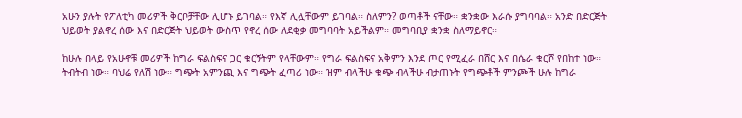አሁን ያሉት የፖለቲካ መሪዎች ቅርቦቻቸው ሊሆኑ ይገባል። የእኛ ሊሏቸውም ይገባል። ስለምን? ወጣቶች ናቸው። ቋንቋው እራሱ ያግባባል። አንድ በድርጅት ህይወት ያልኖረ ሰው እና በድርጅት ህይወት ውስጥ የኖረ ሰው ለደቂቃ መግባባት አይችልም። መግባቢያ ቋንቋ ስለማይኖር።

ከሁሉ በላይ የአሁኖቹ መሪዎች ከግራ ፍልስፍና ጋር ቁርኝትም የላቸውም። የግራ ፍልስፍና አቅምን እንደ ጦር የሚፈራ በሸር እና በሴራ ቁርሾ የበከተ ነው። ትብትብ ነው። ባህሬ የለሽ ነው። ግጭት አምንጪ እና ግጭት ፈጣሪ ነው። ዝም ብላችሁ ቁጭ ብላችሁ ብታጠኑት የግጭቶች ምንጮች ሁሉ ከግራ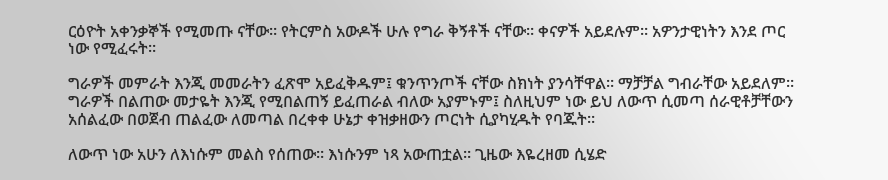ርዕዮት አቀንቃኞች የሚመጡ ናቸው። የትርምስ አውዶች ሁሉ የግራ ቅኝቶች ናቸው። ቀናዎች አይደሉም። አዎንታዊነትን እንደ ጦር ነው የሚፈሩት።

ግራዎች መምራት እንጂ መመራትን ፈጽሞ አይፈቅዱም፤ ቁንጥንጦች ናቸው ስክነት ያንሳቸዋል። ማቻቻል ግብራቸው አይደለም። ግራዎች በልጠው መታዬት እንጂ የሚበልጠኝ ይፈጠራል ብለው አያምኑም፤ ስለዚህም ነው ይህ ለውጥ ሲመጣ ሰራዊቶቻቸውን አሰልፈው በወጀብ ጠልፈው ለመጣል በረቀቀ ሁኔታ ቀዝቃዘውን ጦርነት ሲያካሂዱት የባጁት።

ለውጥ ነው አሁን ለእነሱም መልስ የሰጠው። እነሱንም ነጻ አውጠቷል። ጊዜው እዬረዘመ ሲሄድ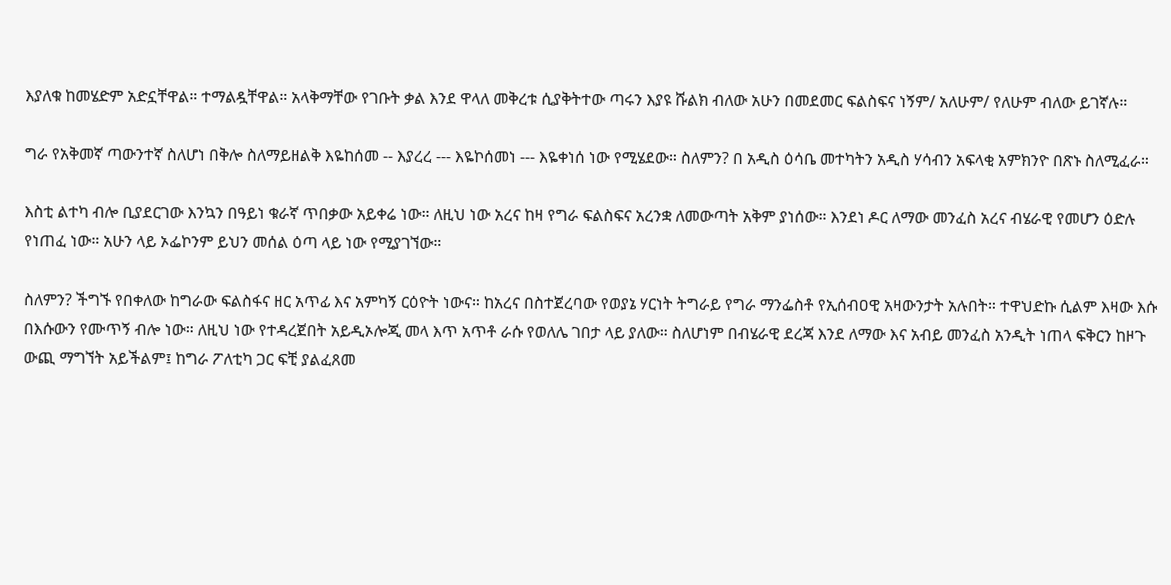እያለቁ ከመሄድም አድኗቸዋል። ተማልዷቸዋል። አላቅማቸው የገቡት ቃል እንደ ዋላለ መቅረቱ ሲያቅትተው ጣሩን እያዩ ሹልክ ብለው አሁን በመደመር ፍልስፍና ነኝም/ አለሁም/ የለሁም ብለው ይገኛሉ።

ግራ የአቅመኛ ጣውንተኛ ስለሆነ በቅሎ ስለማይዘልቅ እዬከሰመ -- እያረረ --- እዬኮሰመነ --- እዬቀነሰ ነው የሚሄደው። ስለምን? በ አዲስ ዕሳቤ መተካትን አዲስ ሃሳብን አፍላቂ አምክንዮ በጽኑ ስለሚፈራ።

እስቲ ልተካ ብሎ ቢያደርገው እንኳን በዓይነ ቁራኛ ጥበቃው አይቀሬ ነው። ለዚህ ነው አረና ከዛ የግራ ፍልስፍና አረንቋ ለመውጣት አቅም ያነሰው። እንደነ ዶር ለማው መንፈስ አረና ብሄራዊ የመሆን ዕድሉ የነጠፈ ነው። አሁን ላይ ኦፌኮንም ይህን መሰል ዕጣ ላይ ነው የሚያገኘው።

ስለምን? ችግኙ የበቀለው ከግራው ፍልስፋና ዘር አጥፊ እና አምካኝ ርዕዮት ነውና። ከአረና በስተጀረባው የወያኔ ሃርነት ትግራይ የግራ ማንፌስቶ የኢሰብዐዊ አዛውንታት አሉበት። ተዋህድኩ ሲልም እዛው እሱ በእሱውን የሙጥኝ ብሎ ነው። ለዚህ ነው የተዳረጀበት አይዲኦሎጂ መላ እጥ አጥቶ ራሱ የወለሌ ገበታ ላይ ያለው። ስለሆነም በብሄራዊ ደረጃ እንደ ለማው እና አብይ መንፈስ አንዲት ነጠላ ፍቅርን ከዞጉ ውጪ ማግኘት አይችልም፤ ከግራ ፖለቲካ ጋር ፍቺ ያልፈጸመ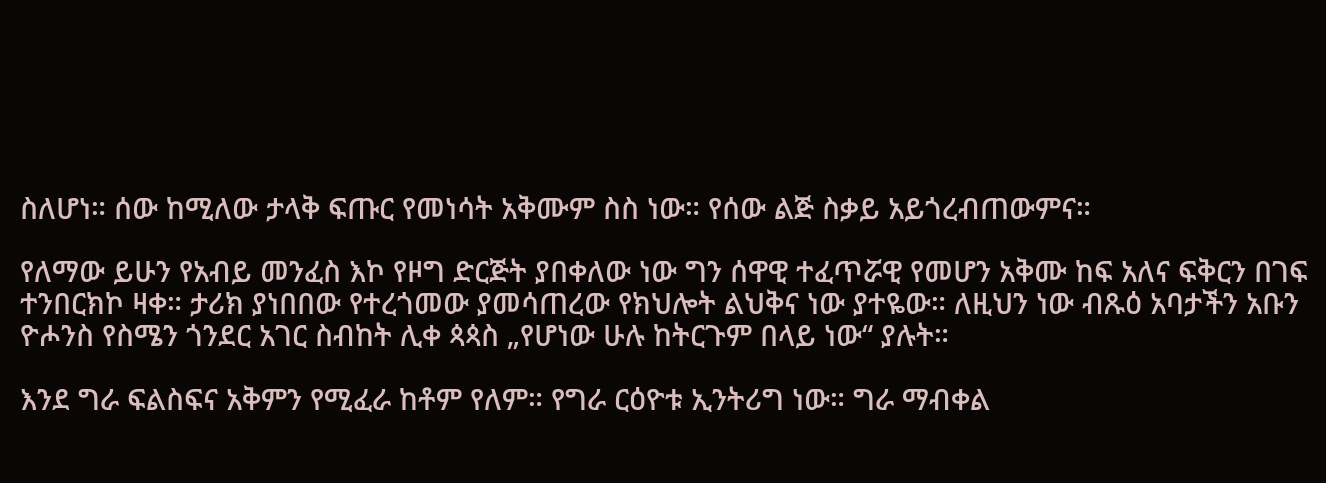ስለሆነ። ሰው ከሚለው ታላቅ ፍጡር የመነሳት አቅሙም ስስ ነው። የሰው ልጅ ስቃይ አይጎረብጠውምና።

የለማው ይሁን የአብይ መንፈስ እኮ የዞግ ድርጅት ያበቀለው ነው ግን ሰዋዊ ተፈጥሯዊ የመሆን አቅሙ ከፍ አለና ፍቅርን በገፍ ተንበርክኮ ዛቀ። ታሪክ ያነበበው የተረጎመው ያመሳጠረው የክህሎት ልህቅና ነው ያተዬው። ለዚህን ነው ብጹዕ አባታችን አቡን ዮሖንስ የስሜን ጎንደር አገር ስብከት ሊቀ ጳጳስ „የሆነው ሁሉ ከትርጉም በላይ ነው“ ያሉት።

እንደ ግራ ፍልስፍና አቅምን የሚፈራ ከቶም የለም። የግራ ርዕዮቱ ኢንትሪግ ነው። ግራ ማብቀል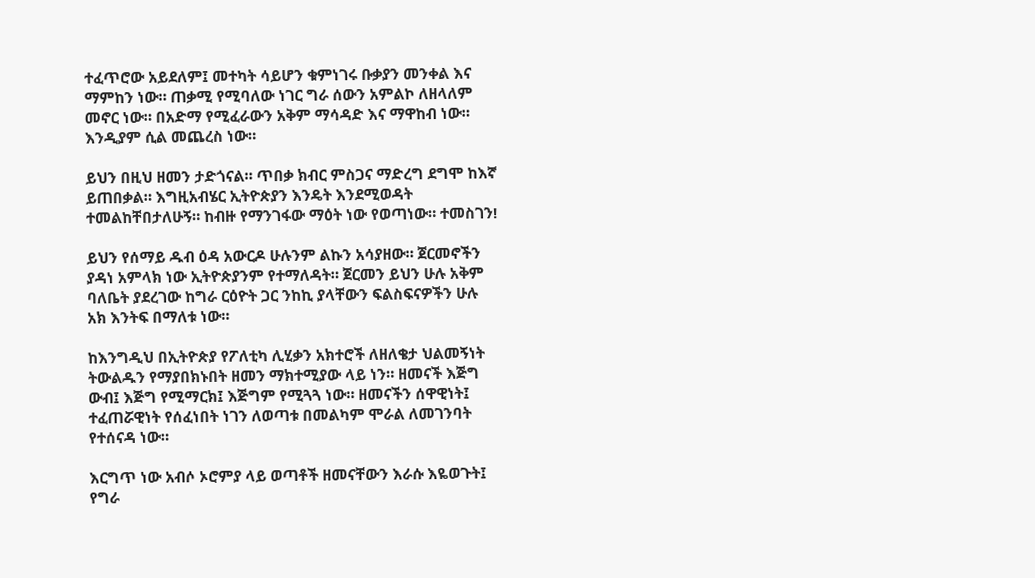ተፈጥሮው አይደለም፤ መተካት ሳይሆን ቁምነገሩ ቡቃያን መንቀል እና ማምከን ነው። ጠቃሚ የሚባለው ነገር ግራ ሰውን አምልኮ ለዘላለም መኖር ነው። በአድማ የሚፈራውን አቅም ማሳዳድ እና ማዋከብ ነው። እንዲያም ሲል መጨረስ ነው።

ይህን በዚህ ዘመን ታድጎናል። ጥበቃ ክብር ምስጋና ማድረግ ደግሞ ከእኛ ይጠበቃል። እግዚአብሄር ኢትዮጵያን እንዴት እንደሚወዳት ተመልከቸበታለሁኝ። ከብዙ የማንገፋው ማዕት ነው የወጣነው። ተመስገን!

ይህን የሰማይ ዱብ ዕዳ አውርዶ ሁሉንም ልኩን አሳያዘው። ጀርመኖችን ያዳነ አምላክ ነው ኢትዮጵያንም የተማለዳት። ጀርመን ይህን ሁሉ አቅም ባለቤት ያደረገው ከግራ ርዕዮት ጋር ንከኪ ያላቸውን ፍልስፍናዎችን ሁሉ አክ እንትፍ በማለቱ ነው።

ከእንግዲህ በኢትዮጵያ የፖለቲካ ሊሂቃን አክተሮች ለዘለቄታ ህልመኝነት ትውልዱን የማያበክኑበት ዘመን ማክተሚያው ላይ ነን። ዘመናች እጅግ ውብ፤ እጅግ የሚማርክ፤ እጅግም የሚጓጓ ነው። ዘመናችን ሰዋዊነት፤ ተፈጠሯዊነት የሰፈነበት ነገን ለወጣቱ በመልካም ሞራል ለመገንባት የተሰናዳ ነው።

እርግጥ ነው አብሶ ኦሮምያ ላይ ወጣቶች ዘመናቸውን እራሱ እዬወጉት፤ የግራ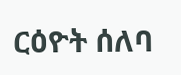ርዕዮት ሰለባ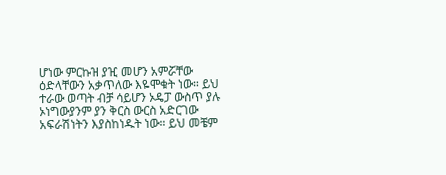ሆነው ምርኩዝ ያዢ መሆን አምሯቸው ዕድላቸውን አቃጥለው እዬሞቁት ነው። ይህ ተራው ወጣት ብቻ ሳይሆን ኦዴፓ ውስጥ ያሉ ኦነግውያንም ያን ቅርስ ውርስ አድርገው አፍራሽነትን እያስከነዱት ነው። ይህ መቼም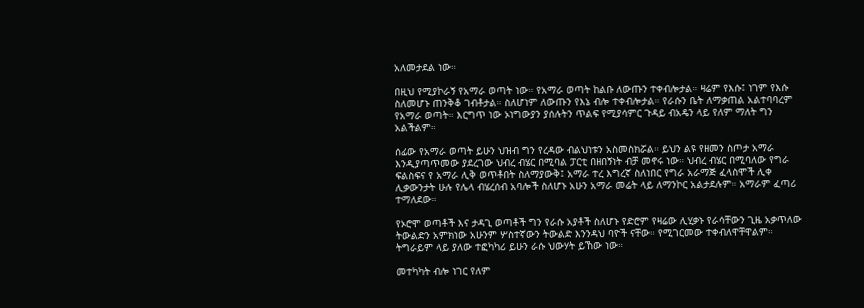አለመታደል ነው።

በዚህ የሚያኮራኝ የአማራ ወጣት ነው። የአማራ ወጣት ከልቡ ለውጡን ተቀብሎታል። ዛሬም የእሱ፤ ነገም የእሱ ስለመሆኑ ጠንቅቆ ገብቶታል። ስለሆነም ለውጡን የእኔ ብሎ ተቀብሎታል። የራሱን ቤት ለማቃጠል አልተባባረም የአማራ ወጣት። እርግጥ ነው ኦነግውያን ያሰሉትን ጥልፍ የሚያሳምር ጉዳይ ብአዴን ላይ የለም ማለት ግን አልችልም።

ሰፊው የአማራ ወጣት ይሁን ህዝብ ግን የረዳው ብልህነቱን አስመስክሯል። ይህን ልዩ የዘመን ስጦታ አማራ እንዲያጣጥመው ያደረገው ህብረ ብሄር በሚባል ፓርቲ በዘበኝነት ብቻ መኖሩ ነው። ህብረ ብሄር በሚባለው የግራ ፍልስፍና የ አማራ ሊቅ ወጥቶበት ስለማያውቅ፤ አማራ ተረ እግረኛ ስለነበር የግራ አራማጅ ፈላስሞች ሊቀ ሊቃውንታት ሁሉ የሌላ ብሄረሰብ አባሎች ስለሆኑ አሁን አማራ መሬት ላይ ለማንኮር አልታደሉም። አማራም ፈጣሪ ተማለደው።

የኦሮሞ ወጣቶች እና ታዳጊ ወጣቶች ግን የራሱ አያቶች ስለሆኑ የድሮም የዛሬው ሊሂቃኑ የራሳቸውን ጊዜ አቃጥለው ትውልድን አምክነው አሁንም ሦስተኛውን ትውልድ እንንዳህ ባዮች ናቸው። የሚገርመው ተቀብለዋቸዋልም። ትግራይም ላይ ያለው ተፎካካሪ ይሁን ራሱ ህውሃት ይኸው ነው።

መተካካት ብሎ ነገር የለም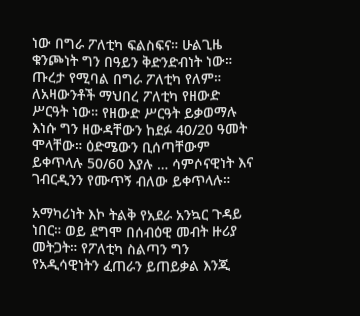ነው በግራ ፖለቲካ ፍልስፍና። ሁልጊዜ ቁንጮነት ግን በዓይን ቅድንድብነት ነው። ጡረታ የሚባል በግራ ፖለቲካ የለም። ለአዛውንቶች ማህበረ ፖለቲካ የዘውድ ሥርዓት ነው። የዘውድ ሥርዓት ይቃወማሉ እነሱ ግን ዘውዳቸውን ከደፉ 40/20 ዓመት ሞላቸው። ዕድሜውን ቢሰጣቸውም ይቀጥላሉ 50/60 እያሉ … ሳምሶናዊነት እና ገብርዲንን የሙጥኝ ብለው ይቀጥላሉ።

አማካሪነት እኮ ትልቅ የአደራ አንኳር ጉዳይ ነበር። ወይ ደግሞ በሰብዕዊ መብት ዙሪያ መትጋት። የፖለቲካ ስልጣን ግን የአዲሳዊነትን ፈጠራን ይጠይቃል እንጂ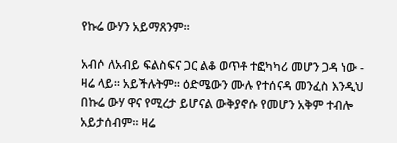የኩሬ ውሃን አይማጸንም።

አብሶ ለአብይ ፍልስፍና ጋር ልቆ ወጥቶ ተፎካካሪ መሆን ጋዳ ነው - ዛሬ ላይ። አይችሉትም። ዕድሜውን ሙሉ የተሰናዳ መንፈስ እንዲህ በኩሬ ውሃ ዋና የሚረታ ይሆናል ውቅያኖሱ የመሆን አቅም ተብሎ አይታሰብም። ዛሬ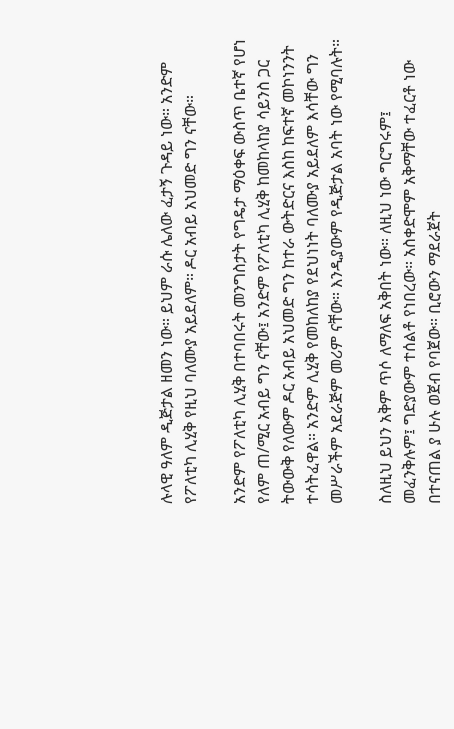ሉላዊ ዓለም ዲጅታል ዘመን ነው። ይህም ራሱ ሌለው ፈታኝ ጉዳይ ነው። አንድም የፖለቲካ ሊሂቅ የዚህ ባለሙያ አይደለም። ዶር አብይ አህመድ ግን ናቸው።

አንድም የፖለቲካ ሊሂቅ በተባበሩት መንግስታት የግዴታ ማዕቀፍ ውስጥ ቤተኛ የሆነ የለም ጠ/ሚር አብይ ግን ናቸው፤ አንድም የፖለቲካ ሊሂቅ ከመከላከያ ሳይንስ ጋር ትውውቅ የለውም ዶር አብይ አህመድ ግን ከተራ ውትድርና እስከ ከፍተኛ መኮነንንት ተሳትፈዋል። አንድም ሊሂቅ የመከለከያ የደህነነት ባለሙያ አይደለም እሳቸው ግን መሥራችም አደራጅም መሪም ናቸው። እንዲያውም የዲጅታል አባት ነው የሚባሉት።

ስለዚህ ይህን አቅም ጥሶ ለማለፍ አቅበት ነው። ለዚህ ነው ግርግሩም፤ መፈንቅሉም፤ ግድያውም ተሰልቶ የነበረው። አስቀድሞም አቅማቸው ተፈርቶ ነው በተናጠል ያ ሁሉ ወጀብ የባጀው። ቢሮውን ማደራጀት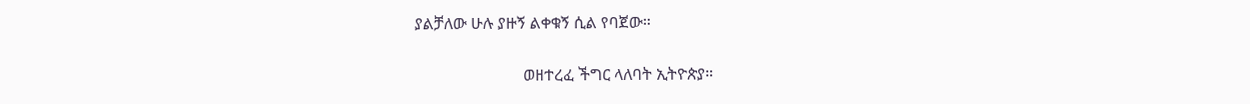ያልቻለው ሁሉ ያዙኝ ልቀቁኝ ሲል የባጀው።

                           ወዘተረፈ ችግር ላለባት ኢትዮጵያ።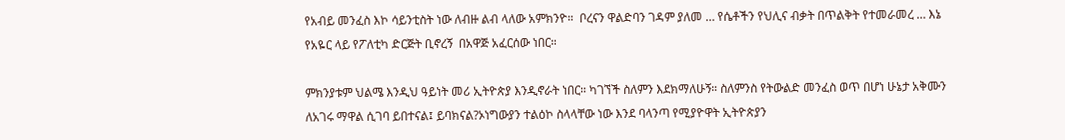የአብይ መንፈስ እኮ ሳይንቲስት ነው ለብዙ ልብ ላለው አምክንዮ።  ቦረናን ዋልድባን ገዳም ያለመ … የሴቶችን የህሊና ብቃት በጥልቅት የተመራመረ … እኔ የአዬር ላይ የፖለቲካ ድርጅት ቢኖረኝ  በአዋጅ አፈርሰው ነበር።

ምክንያቱም ህልሜ እንዲህ ዓይነት መሪ ኢትዮጵያ እንዲኖራት ነበር። ካገኘች ስለምን እደክማለሁኝ። ስለምንስ የትውልድ መንፈስ ወጥ በሆነ ሁኔታ አቅሙን ለአገሩ ማዋል ሲገባ ይበተናል፤ ይባክናል?ኦነግውያን ተልዕኮ ስላላቸው ነው እንደ ባላንጣ የሚያዮዋት ኢትዮጵያን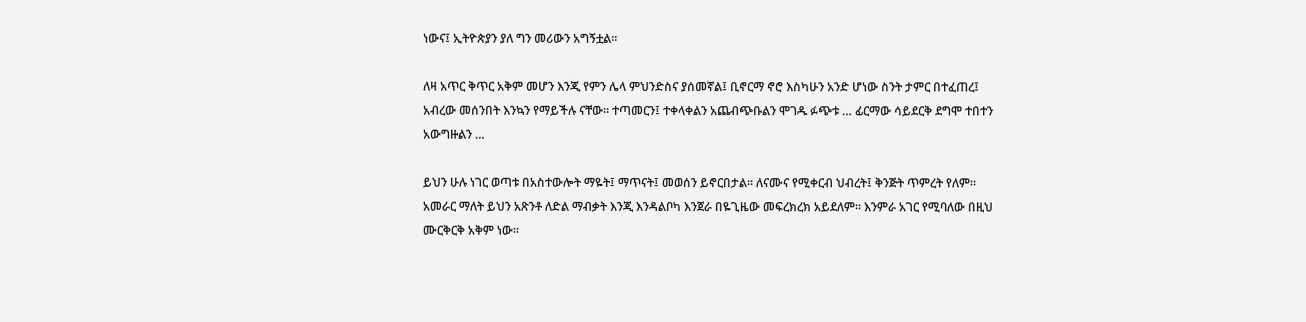ነውና፤ ኢትዮጵያን ያለ ግን መሪውን አግኝቷል።

ለዛ አጥር ቅጥር አቅም መሆን እንጂ የምን ሌላ ምህንድስና ያሰመኛል፤ ቢኖርማ ኖሮ እስካሁን አንድ ሆነው ስንት ታምር በተፈጠረ፤ አብረው መሰንበት እንኳን የማይችሉ ናቸው። ተጣመርን፤ ተቀላቀልን አጨብጭቡልን ሞገዱ ፉጭቱ … ፊርማው ሳይደርቅ ደግሞ ተበተን አውግዙልን …

ይህን ሁሉ ነገር ወጣቱ በአስተውሎት ማዬት፤ ማጥናት፤ መወሰን ይኖርበታል። ለናሙና የሚቀርብ ህብረት፤ ቅንጅት ጥምረት የለም። አመራር ማለት ይህን አጽንቶ ለድል ማብቃት እንጂ እንዳልቦካ እንጀራ በዬጊዜው መፍረክረክ አይደለም። እንምራ አገር የሚባለው በዚህ ሙርቅርቅ አቅም ነው።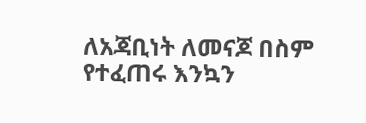ለአጃቢነት ለመናጆ በስም የተፈጠሩ እንኳን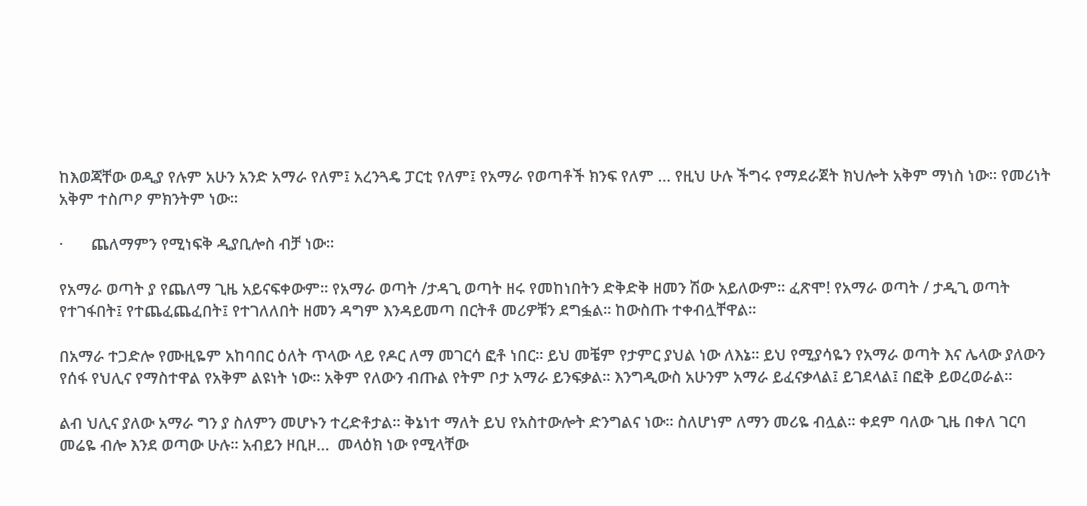ከእወጃቸው ወዲያ የሉም አሁን አንድ አማራ የለም፤ አረንጓዴ ፓርቲ የለም፤ የአማራ የወጣቶች ክንፍ የለም … የዚህ ሁሉ ችግሩ የማደራጀት ክህሎት አቅም ማነስ ነው። የመሪነት አቅም ተስጦዖ ምክንትም ነው።

·       ጨለማምን የሚነፍቅ ዲያቢሎስ ብቻ ነው።

የአማራ ወጣት ያ የጨለማ ጊዜ አይናፍቀውም። የአማራ ወጣት /ታዳጊ ወጣት ዘሩ የመከነበትን ድቅድቅ ዘመን ሽው አይለውም። ፈጽሞ! የአማራ ወጣት / ታዲጊ ወጣት የተገፋበት፤ የተጨፈጨፈበት፤ የተገለለበት ዘመን ዳግም እንዳይመጣ በርትቶ መሪዎቹን ደግፏል። ከውስጡ ተቀብሏቸዋል።

በአማራ ተጋድሎ የሙዚዬም አከባበር ዕለት ጥላው ላይ የዶር ለማ መገርሳ ፎቶ ነበር። ይህ መቼም የታምር ያህል ነው ለእኔ። ይህ የሚያሳዬን የአማራ ወጣት እና ሌላው ያለውን የሰፋ የህሊና የማስተዋል የአቅም ልዩነት ነው። አቅም የለውን ብጡል የትም ቦታ አማራ ይንፍቃል። እንግዲውስ አሁንም አማራ ይፈናቃላል፤ ይገደላል፤ በፎቅ ይወረወራል።

ልብ ህሊና ያለው አማራ ግን ያ ስለምን መሆኑን ተረድቶታል። ቅኔነተ ማለት ይህ የአስተውሎት ድንግልና ነው። ስለሆነም ለማን መሪዬ ብሏል። ቀደም ባለው ጊዜ በቀለ ገርባ መሬዬ ብሎ እንደ ወጣው ሁሉ። አብይን ዞቢዞ…  መላዕክ ነው የሚላቸው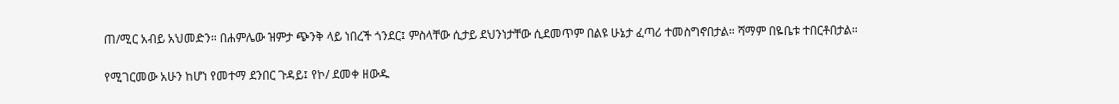ጠ/ሚር አብይ አህመድን። በሐምሌው ዝምታ ጭንቅ ላይ ነበረች ጎንደር፤ ምስላቸው ሲታይ ደህንነታቸው ሲደመጥም በልዩ ሁኔታ ፈጣሪ ተመስግኖበታል። ሻማም በዬቤቱ ተበርቶበታል።

የሚገርመው አሁን ከሆነ የመተማ ደንበር ጉዳይ፤ የኮ/ ደመቀ ዘውዱ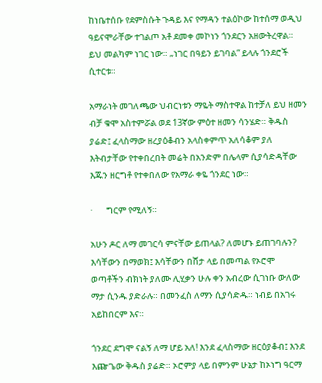ከነቤተሰቡ የደምስሱት ጉዳይ እና የማዳን ተልዕኮው ከተሰማ ወዲህ ዓይናሞራቸው ተገልጦ አቶ ደመቀ መኮነን ጎንደርን አዘውትረዋል። ይህ መልካም ነገር ነው። „ነገር በዓይን ይገባል“ ይላሉ ጎንደሮች ሲተርቱ።

አማራነት መገለጫው ህብርነቱን ማዬት ማስተዋል ከተቻለ ይህ ዘመን ብቻ ቁሞ አስተምሯል ወደ 13ኛው ምዕተ ዘመን ሳንሄድ። ቅዱስ ያሬድ፤ ፈላስማው ዘረያዕቆብን አላስቀምጥ አለሳቆም ያለ እትብታቸው የተቀበረበት መሬት በአንድም በሌላም ሲያሳድዳቸው እጁን ዘርግቶ የተቀበለው የአማራ ቀዬ ጎንደር ነው።

·       ግርም የሚለኝ።

አሁን ዶር ለማ መገርሳ ምናቸው ይጠላል? ለመሆኑ ይጠገባሉን? እሳቸውን በማወክ፤ እሳቸውን በሸታ ላይ በመጣል የኦሮሞ ወጣቶችን ብክነት ያለሙ ሊሂቃን ሁሉ ቀን አብረው ሲገነቡ ውለው ማታ ሲንዱ ያድራሉ። በመንፈስ ለማን ሲያሳድዱ። ነብይ በአገሩ አይከበርም እና።

ጎንደር ደግሞ ናልኝ ለማ ሆይ አለ! እንደ ፈላስማው ዘርዕያቆብ፤ እንደ እጬጌው ቅዱስ ያሬድ። ኦሮምያ ላይ በምንም ሁኔታ ከኦነግ ዓርማ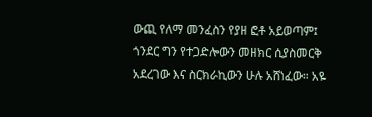ውጪ የለማ መንፈስን የያዘ ፎቶ አይወጣም፤ ጎንደር ግን የተጋድሎውን መዘክር ሲያስመርቅ አደረገው እና ስርክራኪውን ሁሉ አሸነፈው። አዬ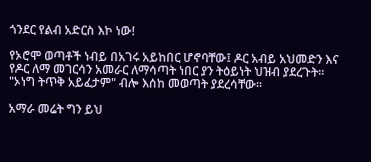ጎንደር የልብ አድርስ እኮ ነው!

የኦሮሞ ወጣቶች ነብይ በአገሩ አይከበር ሆኖባቸው፤ ዶር አብይ አህመድን እና የዶር ለማ መገርሳን አመራር ለማሳጣት ነበር ያን ትዕይነት ህዝብ ያደረጉት። "ኦነግ ትጥቅ አይፈታም" ብሎ እሰከ መወጣት ያደረሳቸው።

አማራ መሬት ግን ይህ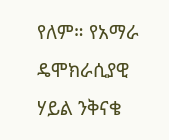የለም። የአማራ ዴሞክራሲያዊ ሃይል ንቅናቄ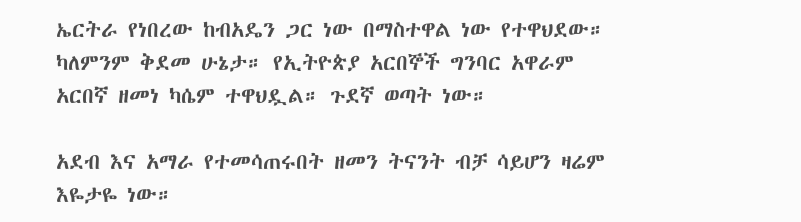ኤርትራ የነበረው ከብአዴን ጋር ነው በማስተዋል ነው የተዋህደው። ካለምንም ቅደመ ሁኔታ። የኢትዮጵያ አርበኞች ግንባር አዋራም አርበኛ ዘመነ ካሴም ተዋህዷል። ጉደኛ ወጣት ነው።

አደብ እና አማራ የተመሳጠሩበት ዘመን ትናንት ብቻ ሳይሆን ዛሬም እዬታዬ ነው።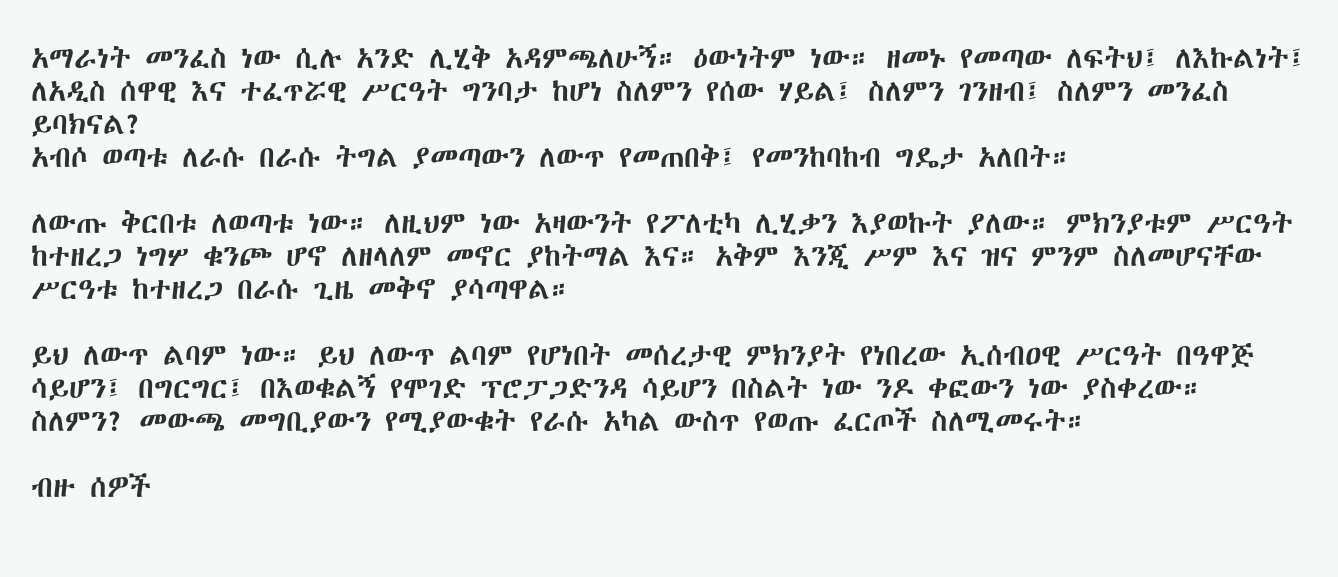አማራነት መንፈስ ነው ሲሉ አንድ ሊሂቅ አዳምጫለሁኝ። ዕውነትም ነው። ዘመኑ የመጣው ለፍትህ፤ ለእኩልነት፤ ለአዲስ ሰዋዊ እና ተፈጥሯዊ ሥርዓት ግንባታ ከሆነ ስለምን የሰው ሃይል፤ ስለምን ገንዘብ፤ ስለምን መንፈስ ይባክናል?
አብሶ ወጣቱ ለራሱ በራሱ ትግል ያመጣውን ለውጥ የመጠበቅ፤ የመንከባከብ ግዴታ አለበት።

ለውጡ ቅርበቱ ለወጣቱ ነው። ለዚህም ነው አዛውንት የፖለቲካ ሊሂቃን እያወኩት ያለው። ምክንያቱም ሥርዓት ከተዘረጋ ነግሦ ቁንጮ ሆኖ ለዘላለም መኖር ያከትማል እና። አቅም እንጂ ሥም እና ዝና ምንም ስለመሆናቸው ሥርዓቱ ከተዘረጋ በራሱ ጊዜ መቅኖ ያሳጣዋል።

ይህ ለውጥ ልባም ነው። ይህ ለውጥ ልባም የሆነበት መሰረታዊ ምክንያት የነበረው ኢሰብዐዊ ሥርዓት በዓዋጅ ሳይሆን፤ በግርግር፤ በእወቁልኝ የሞገድ ፕሮፓጋድንዳ ሳይሆን በስልት ነው ንዶ ቀፎውን ነው ያስቀረው። ስለምን? መውጫ መግቢያውን የሚያውቁት የራሱ አካል ውስጥ የወጡ ፈርጦች ስለሚመሩት።

ብዙ ሰዎች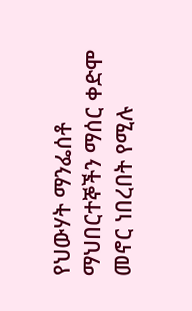የህውሃት ማንፌሰቶ ማህበርተኞችን ማሰር ቀድሞ መኖር ነበረበት የሚሉ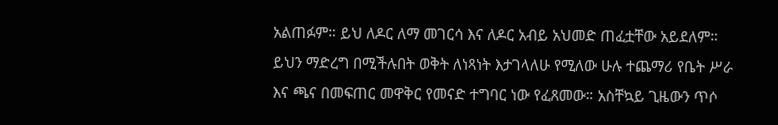አልጠፉም። ይህ ለዶር ለማ መገርሳ እና ለዶር አብይ አህመድ ጠፈቷቸው አይደለም። ይህን ማድረግ በሚችሉበት ወቅት ለነጻነት እታገላለሁ የሚለው ሁሉ ተጨማሪ የቤት ሥራ እና ጫና በመፍጠር መዋቅር የመናድ ተግባር ነው የፈጸመው። አስቸኳይ ጊዜውን ጥሶ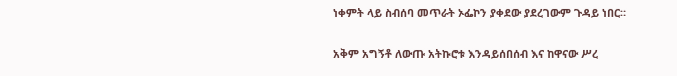ነቀምት ላይ ስብሰባ መጥራት ኦፌኮን ያቀደው ያደረገውም ጉዳይ ነበር።

አቅም አግኝቶ ለውጡ አትኩሮቱ እንዳይሰበሰብ እና ከዋናው ሥረ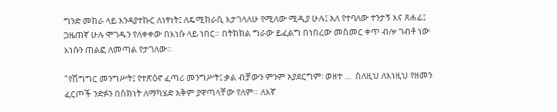ግንድ መከራ ላይ እንዳያተኩር ለነፃነት፤ ለዴሚክራሲ እታገላለሁ የሚለው ሚዲያ ሁሉ፤ አለ የተባለው ተንታኝ እና ጸሐፊ፤ ጋዜጠኛ ሁሉ ሞገዱን የለቀቀው በእነሱ ላይ ነበር። በትክክል ግራው ይፈልግ በነበረው መስመር ቀጥ ብሎ ገብቶ ነው እነሱን ጠልፎ ለመጣል የታገለው።

"የሽግግር መንግሥት፤ የተጽዕኖ ፈጣሪ መንግሥት፤ ቃል ብቻውን ምንም አያደርግም፡ ወዘተ …  ስለዚህ ለእነዚህ የዘመን ፈርጦች ንድፉን በስክነት ለማካሄድ አቅም ያዋጣላቸው የለም። ለእኛ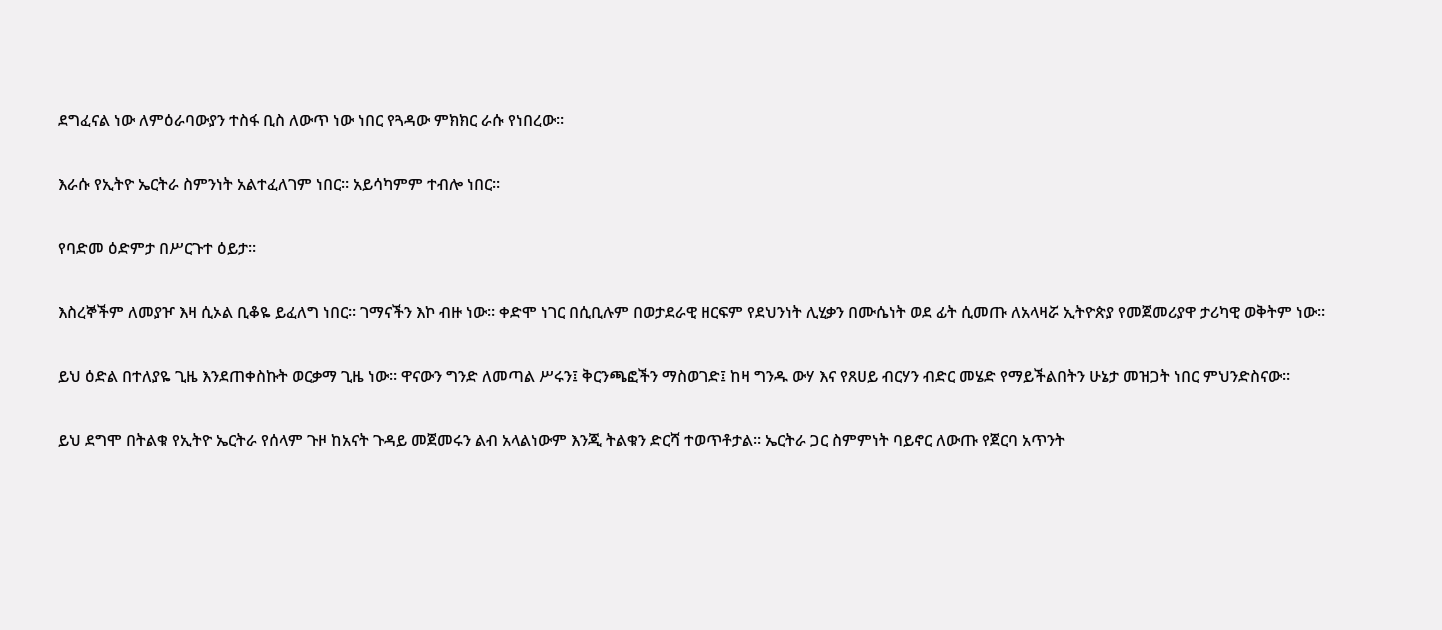ደግፈናል ነው ለምዕራባውያን ተስፋ ቢስ ለውጥ ነው ነበር የጓዳው ምክክር ራሱ የነበረው።

እራሱ የኢትዮ ኤርትራ ስምንነት አልተፈለገም ነበር። አይሳካምም ተብሎ ነበር።

የባድመ ዕድምታ በሥርጉተ ዕይታ።

እስረኞችም ለመያዦ እዛ ሲኦል ቢቆዬ ይፈለግ ነበር። ገማናችን እኮ ብዙ ነው። ቀድሞ ነገር በሲቢሉም በወታደራዊ ዘርፍም የደህንነት ሊሂቃን በሙሴነት ወደ ፊት ሲመጡ ለአላዛሯ ኢትዮጵያ የመጀመሪያዋ ታሪካዊ ወቅትም ነው።

ይህ ዕድል በተለያዬ ጊዜ እንደጠቀስኩት ወርቃማ ጊዜ ነው። ዋናውን ግንድ ለመጣል ሥሩን፤ ቅርንጫፎችን ማስወገድ፤ ከዛ ግንዱ ውሃ እና የጸሀይ ብርሃን ብድር መሄድ የማይችልበትን ሁኔታ መዝጋት ነበር ምህንድስናው።

ይህ ደግሞ በትልቁ የኢትዮ ኤርትራ የሰላም ጉዞ ከአናት ጉዳይ መጀመሩን ልብ አላልነውም እንጂ ትልቁን ድርሻ ተወጥቶታል። ኤርትራ ጋር ስምምነት ባይኖር ለውጡ የጀርባ አጥንት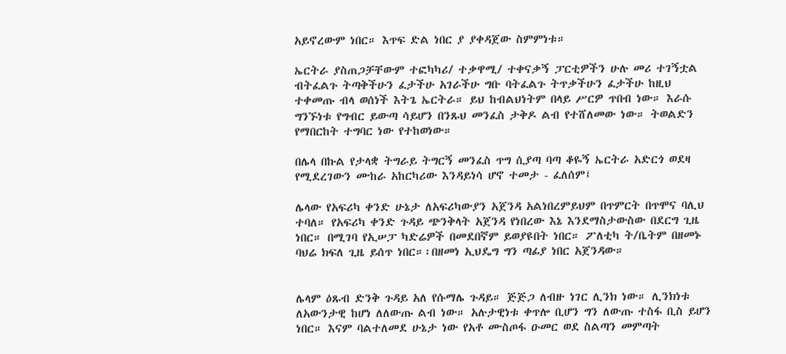አይኖረውም ነበር። እጥፍ ድል ነበር ያ ያቀዳጀው ስምምነቱ።

ኤርትራ ያስጠጋቻቸውም ተፎካካሪ/ ተቃዋሚ/ ተቀናቃኝ ፓርቲዎችን ሁሉ መሪ ተገኝቷል ብትፈልጉ ትጣቅችሁን ፈታችሁ አገራችሁ ግቡ ባትፈልጉ ትጥቃችሁን ፈታችሁ ከዚህ ተቀመጡ ብላ ወሰነች እትጌ ኤርትራ። ይህ ከብልህነትም በላይ ሥርዎ ጥበብ ነው። እራሱ ግንኙነቱ የግብር ይውጣ ሳይሆን በንጹህ መንፈስ ታቅዶ ልብ የተሸለመው ነው። ትወልድን የማበርከት ተግባር ነው የተከወነው።

በሌላ በኩል የታላቋ ትግራይ ትግርኝ መንፈስ ጥግ ሲያጣ ባጣ ቆዬኝ ኤርትራ አድርጎ ወደዛ የሚደረገውን ሙከራ አከርካሪው እንዳይነሳ ሆኖ ተመታ - ፈለሰም፤

ሌላው የአፍሪካ ቀንድ ሁኔታ ለአፍሪካውያን አጀንዳ አልነበረምይህም በጥምርት በጥሞና ባሊህ ተባለ። የአፍሪካ ቀንድ ጉዳይ ጭንቅላት አጀንዳ የነበረው እኔ እንደማስታውስው በደርግ ጊዜ ነበር። በሚገባ የኢሠፓ ካድሬዎች በመደበኛም ይወያዩበት ነበር። ፖለቲካ ት/ቤትም በዘመኑ ባህሬ ክፍለ ጊዜ ይሰጥ ነበር።፡በዘመነ ኢህዴግ ግን ጣፊያ ነበር አጀንዳው።


ሌላም ዕጹብ ድንቅ ጉዳይ አለ የሱማሌ ጉዳይ። ጅጅጋ ለብዙ ነገር ሊንክ ነው። ሊንክነቱ ለአውንታዊ ከሆነ ለለውጡ ልብ ነው። አሉታዊነቱ ቀጥሎ ቢሆን ግን ለውጡ ተስፋ ቢስ ይሆን ነበር። እናም ባልተለመደ ሁኔታ ነው የአቶ ሙስጦፋ ዑመር ወደ ስልጣን መምጣት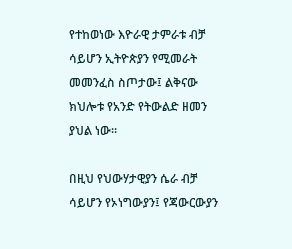የተከወነው እዮራዊ ታምራቱ ብቻ ሳይሆን ኢትዮጵያን የሚመራት መመንፈስ ስጦታው፤ ልቅናው ክህሎቱ የአንድ የትውልድ ዘመን ያህል ነው።

በዚህ የህውሃታዊያን ሴራ ብቻ ሳይሆን የኦነግውያን፤ የጃውርውያን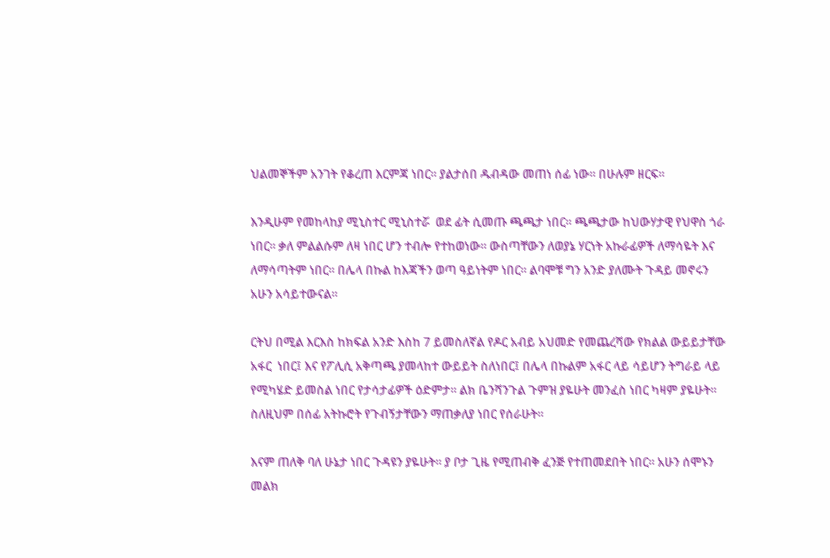ህልመኞችም አንገት የቆረጠ እርምጃ ነበር። ያልታሰበ ዱብዳው መጠነ ሰፊ ነው። በሁሉም ዘርፍ።

እንዲሁም የመከላከያ ሚኒስተር ሚኒስተሯ  ወደ ፊት ሲመጡ ጫጫታ ነበር። ጫጫታው ከህውሃታዊ የህዋስ ጎራ ነበር። ቃለ ምልልሱም ለዛ ነበር ሆን ተብሎ የተከወነው። ውስጣቸውን ለወያኔ ሃርነት አኩራፊዎች ለማሳዬት እና ለማሳጣትም ነበር። በሌላ በኩል ከእጃችን ወጣ ዓይነትም ነበር። ልባሞቹ ግን አንድ ያለሙት ጉዳይ መኖሩን አሁን አሳይተውናል።

ርትህ በሚል እርእስ ከክፍል አንድ እስከ 7 ይመስለኛል የዶር አብይ አህመድ የመጨረሻው የክልል ውይይታቸው አፋር  ነበር፤ እና የፖሊሲ አቅጣጫ ያመላከተ ውይይት ስለነበር፤ በሌላ በኩልም አፋር ላይ ሳይሆን ትግራይ ላይ የሚካሄድ ይመስል ነበር የታሳታፊዎች ዕድምታ። ልክ ቤንሻንጉል ጉምዝ ያዬሁት መንፈስ ነበር ካዛም ያዬሁት። ስለዚህም በሰፊ አትኩሮት የጉብኝታቸውን ማጠቃለያ ነበር የሰራሁት።

እናም ጠለቅ ባለ ሁኔታ ነበር ጉዳዩን ያዬሁት። ያ ቦታ ጊዜ የሚጠብቅ ፈንጅ የተጠመደበት ነበር። አሁን ሰሞኑን መልክ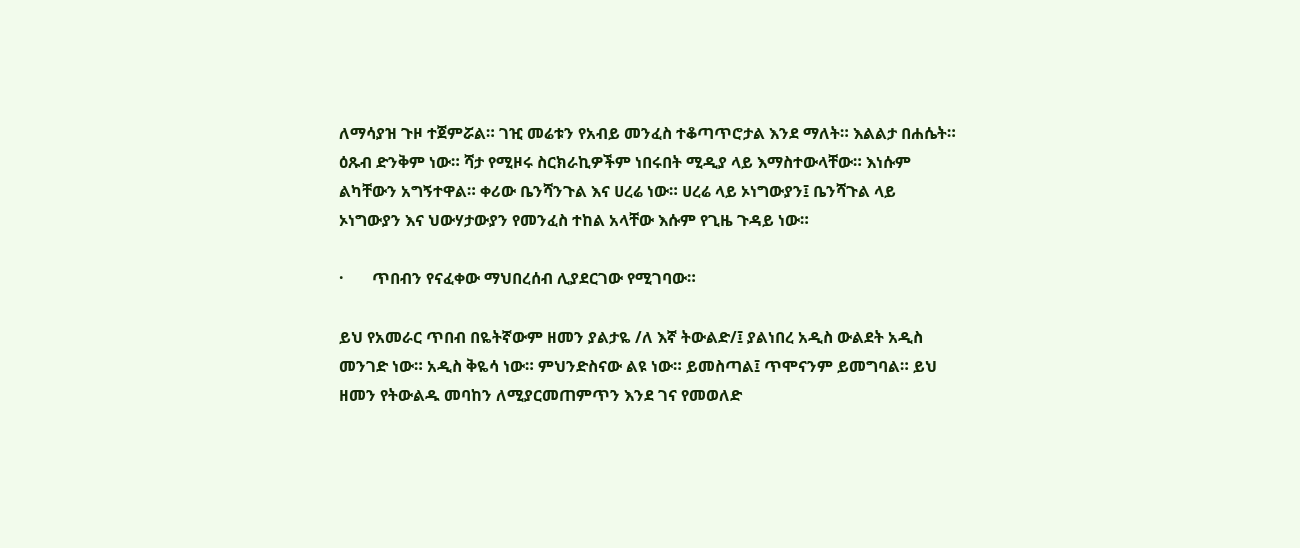ለማሳያዝ ጉዞ ተጀምሯል። ገዢ መሬቱን የአብይ መንፈስ ተቆጣጥሮታል እንደ ማለት። እልልታ በሐሴት። ዕጹብ ድንቅም ነው። ሻታ የሚዞሩ ስርክራኪዎችም ነበሩበት ሚዲያ ላይ እማስተውላቸው። እነሱም ልካቸውን አግኝተዋል። ቀሪው ቤንሻንጉል እና ሀረሬ ነው። ሀረሬ ላይ ኦነግውያን፤ ቤንሻጉል ላይ ኦነግውያን እና ህውሃታውያን የመንፈስ ተከል አላቸው እሱም የጊዜ ጉዳይ ነው።

·       ጥበብን የናፈቀው ማህበረሰብ ሊያደርገው የሚገባው።

ይህ የአመራር ጥበብ በዬትኛውም ዘመን ያልታዬ /ለ እኛ ትውልድ/፤ ያልነበረ አዲስ ውልደት አዲስ መንገድ ነው። አዲስ ቅዬሳ ነው። ምህንድስናው ልዩ ነው። ይመስጣል፤ ጥሞናንም ይመግባል። ይህ ዘመን የትውልዱ መባከን ለሚያርመጠምጥን እንደ ገና የመወለድ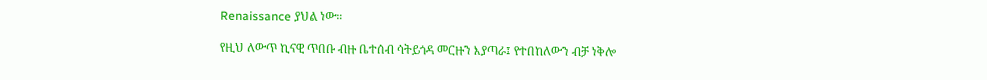Renaissance ያህል ነው።

የዚህ ለውጥ ኪናዊ ጥበቡ ብዙ ቤተሰብ ሳትይጎዳ መርዙን እያጣራ፤ የተበከለውን ብቻ ነቅሎ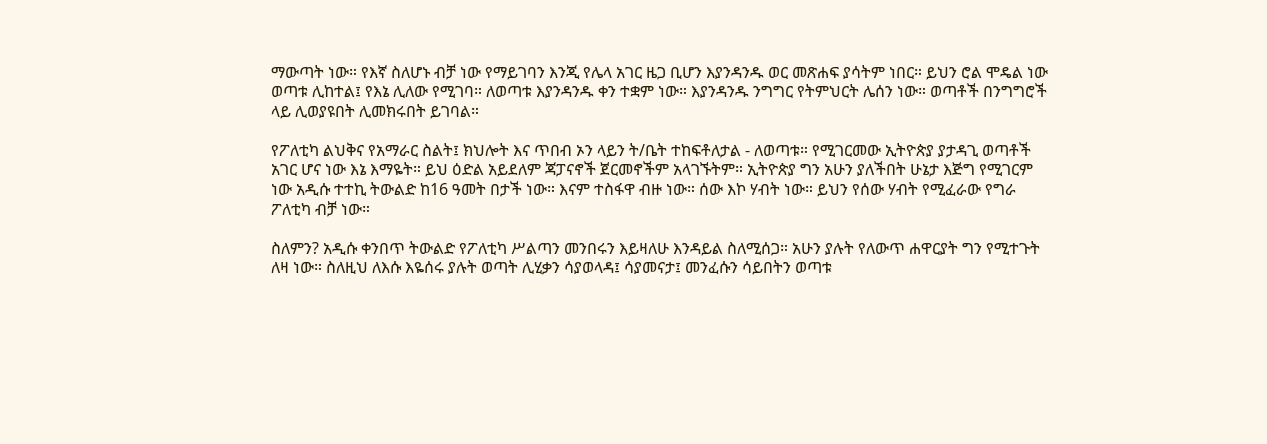ማውጣት ነው። የእኛ ስለሆኑ ብቻ ነው የማይገባን እንጂ የሌላ አገር ዜጋ ቢሆን እያንዳንዱ ወር መጽሐፍ ያሳትም ነበር። ይህን ሮል ሞዴል ነው ወጣቱ ሊከተል፤ የእኔ ሊለው የሚገባ። ለወጣቱ እያንዳንዱ ቀን ተቋም ነው። እያንዳንዱ ንግግር የትምህርት ሌሰን ነው። ወጣቶች በንግግሮች ላይ ሊወያዩበት ሊመክሩበት ይገባል።

የፖለቲካ ልህቅና የአማራር ስልት፤ ክህሎት እና ጥበብ ኦን ላይን ት/ቤት ተከፍቶለታል - ለወጣቱ። የሚገርመው ኢትዮጵያ ያታዳጊ ወጣቶች አገር ሆና ነው እኔ እማዬት። ይህ ዕድል አይደለም ጃፓናኖች ጀርመኖችም አላገኙትም። ኢትዮጵያ ግን አሁን ያለችበት ሁኔታ እጅግ የሚገርም ነው አዲሱ ተተኪ ትውልድ ከ16 ዓመት በታች ነው። እናም ተስፋዋ ብዙ ነው። ሰው እኮ ሃብት ነው። ይህን የሰው ሃብት የሚፈራው የግራ ፖለቲካ ብቻ ነው።

ስለምን? አዲሱ ቀንበጥ ትውልድ የፖለቲካ ሥልጣን መንበሩን እይዛለሁ እንዳይል ስለሚሰጋ። አሁን ያሉት የለውጥ ሐዋርያት ግን የሚተጉት ለዛ ነው። ስለዚህ ለእሱ እዬሰሩ ያሉት ወጣት ሊሂቃን ሳያወላዳ፤ ሳያመናታ፤ መንፈሱን ሳይበትን ወጣቱ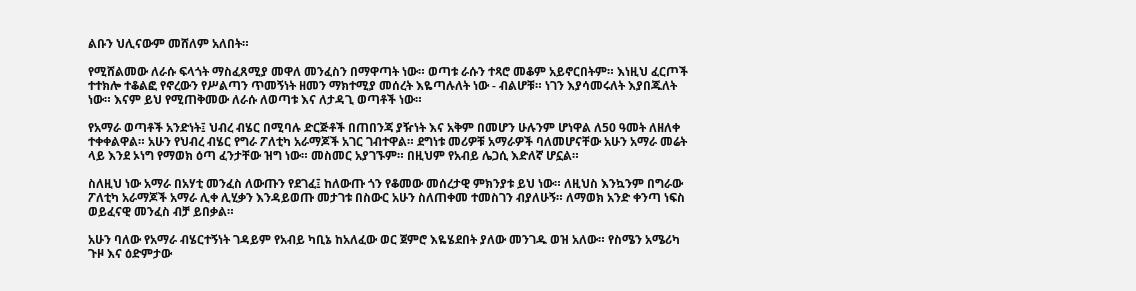ልቡን ህሊናውም መሸለም አለበት።

የሚሸልመው ለራሱ ፍላጎት ማስፈጸሚያ መዋለ መንፈስን በማዋጣት ነው። ወጣቱ ራሱን ተጻሮ መቆም አይኖርበትም። እነዚህ ፈርጦች ተተክሎ ተቆልፎ የኖረውን የሥልጣን ጥመኝነት ዘመን ማክተሚያ መሰረት እዬጣሉለት ነው - ብልሆቹ። ነገን እያሳመሩለት እያበጁለት ነው። እናም ይህ የሚጠቅመው ለራሱ ለወጣቱ እና ለታዳጊ ወጣቶች ነው።

የአማራ ወጣቶች አንድነት፤ ህብረ ብሄር በሚባሉ ድርጅቶች በጠበንጃ ያዥነት እና አቅም በመሆን ሁሉንም ሆነዋል ለ50 ዓመት ለዘለቀ ተቀቀልዋል። አሁን የህብረ ብሄር የግራ ፖለቲካ አራማጆች አገር ገብተዋል። ደግነቱ መሪዎቹ አማራዎች ባለመሆናቸው አሁን አማራ መሬት ላይ እንደ ኦነግ የማወክ ዕጣ ፈንታቸው ዝግ ነው። መስመር አያገኙም። በዚህም የአብይ ሌጋሲ እድለኛ ሆኗል።

ስለዚህ ነው አማራ በአሃቲ መንፈስ ለውጡን የደገፈ፤ ከለውጡ ጎን የቆመው መሰረታዊ ምክንያቱ ይህ ነው። ለዚህስ እንኳንም በግራው ፖለቲካ አራማጆች አማራ ሊቀ ሊሂቃን እንዳይወጡ መታገቱ በስውር አሁን ስለጠቀመ ተመስገን ብያለሁኝ። ለማወክ አንድ ቀንጣ ነፍስ ወይፈናዊ መንፈስ ብቻ ይበቃል።

አሁን ባለው የአማራ ብሄርተኝነት ገዳይም የአብይ ካቢኔ ከአለፈው ወር ጀምሮ እዬሄደበት ያለው መንገዱ ወዝ አለው። የስሜን አሜሪካ ጉዞ እና ዕድምታው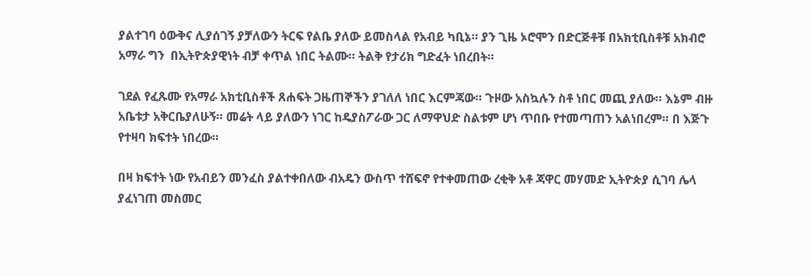ያልተገባ ዕውቅና ሊያሰገኝ ያቻለውን ትርፍ የልቤ ያለው ይመስላል የአብይ ካቢኔ። ያን ጊዜ ኦሮሞን በድርጅቶቹ በአክቲቢስቶቹ አክብሮ አማራ ግን  በኢትዮጵያዊነት ብቻ ቀጥል ነበር ትልሙ። ትልቅ የታሪክ ግድፈት ነበረበት።

ገደል የፈጹሙ የአማራ አክቲቢስቶች ጸሐፍት ጋዜጠኞችን ያገለለ ነበር እርምጃው። ጉዞው አስኳሉን ስቶ ነበር መጪ ያለው። እኔም ብዙ አቤቱታ አቅርቤያለሁኝ። መሬት ላይ ያለውን ነገር ከዴያስፖራው ጋር ለማዋህድ ስልቱም ሆነ ጥበቡ የተመጣጠን አልነበረም። በ እጅጉ የተዛባ ክፍተት ነበረው።

በዛ ክፍተት ነው የአብይን መንፈስ ያልተቀበለው ብአዴን ውስጥ ተሸፍኖ የተቀመጠው ረቂቅ አቶ ጃዋር መሃመድ ኢትዮጵያ ሲገባ ሌላ ያፈነገጠ መስመር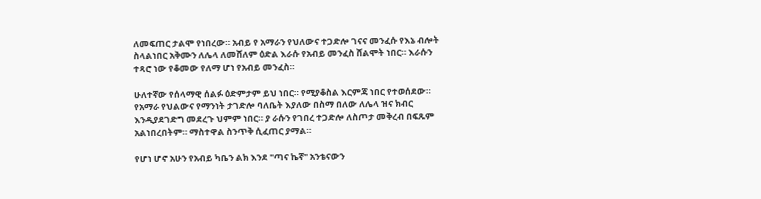ለመፍጠር ታልሞ የነበረው። አብይ የ አማራን የህለውና ተጋድሎ ገናና መንፈሱ የእኔ ብሎት ስላልነበር አቅሙን ለሌላ ለመሸለም ዕድል እራሱ የአብይ መንፈስ ሸልሞት ነበር። እራሱን ተጻሮ ነው የቆመው የለማ ሆነ የአብይ መንፈስ።

ሁለተኛው የሰላማዊ ሰልፉ ዕድምታም ይህ ነበር። የሚያቆስል እርምጃ ነበር የተወሰደው። የአማራ የህልውና የማንነት ታገድሎ ባለቤት እያለው በስማ በለው ለሌላ ዝና ክብር እንዲያደገድግ መደረጉ ህምም ነበር። ያ ራሱን የገበረ ተጋድሎ ለስጦታ መቅረብ በፍጹም አልነበረበትም። ማስተዋል ስንጥቅ ሲፈጠር ያማል።

የሆነ ሆኖ አሁን የአብይ ካቤን ልክ እንደ "ጣና ኬኛ" አንቴናውን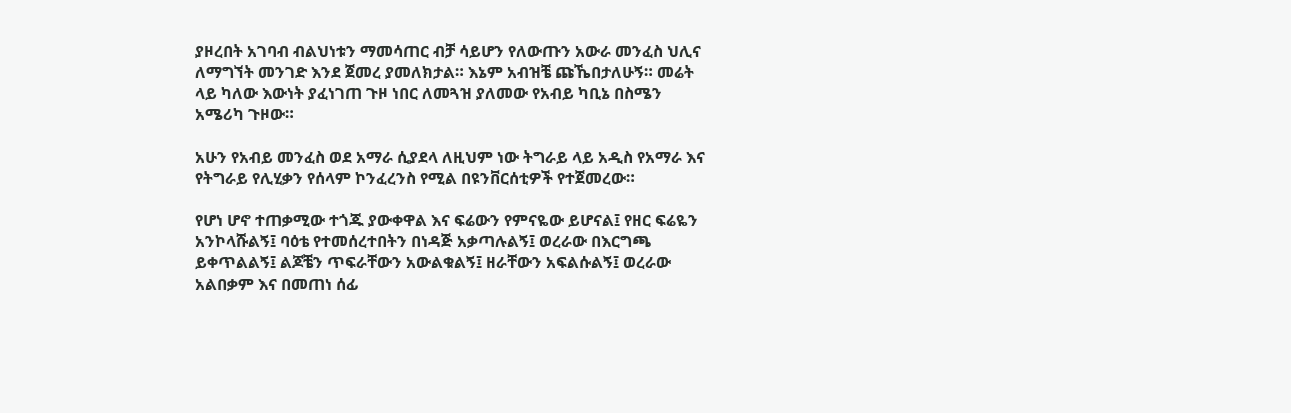ያዞረበት አገባብ ብልህነቱን ማመሳጠር ብቻ ሳይሆን የለውጡን አውራ መንፈስ ህሊና ለማግኘት መንገድ እንደ ጀመረ ያመለክታል። እኔም አብዝቼ ጩኼበታለሁኝ። መሬት ላይ ካለው እውነት ያፈነገጠ ጉዞ ነበር ለመጓዝ ያለመው የአብይ ካቢኔ በስሜን አሜሪካ ጉዞው።

አሁን የአብይ መንፈስ ወደ አማራ ሲያደላ ለዚህም ነው ትግራይ ላይ አዲስ የአማራ እና የትግራይ የሊሂቃን የሰላም ኮንፈረንስ የሚል በዩንቨርሰቲዎች የተጀመረው።

የሆነ ሆኖ ተጠቃሚው ተጎጁ ያውቀዋል እና ፍሬውን የምናዬው ይሆናል፤ የዘር ፍሬዬን አንኮላሹልኝ፤ ባዕቴ የተመሰረተበትን በነዳጅ አቃጣሉልኝ፤ ወረራው በእርግጫ ይቀጥልልኝ፤ ልጆቼን ጥፍራቸውን አውልቁልኝ፤ ዘራቸውን አፍልሱልኝ፤ ወረራው አልበቃም እና በመጠነ ሰፊ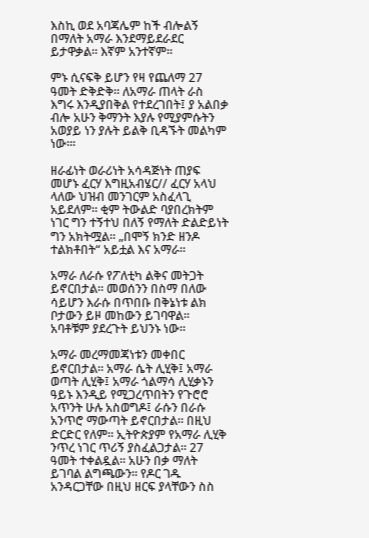እስኪ ወደ አባጃሌም ከች ብሎልኝ በማለት አማራ እንደማይደራደር ይታዋቃል። እኛም አንተኛም።

ምኑ ሲናፍቅ ይሆን የዛ የጨለማ 27 ዓመት ድቅድቅ። ለአማራ ጠላት ራስ እግሩ እንዲያበቅል የተደረገበት፤ ያ አልበቃ ብሎ አሁን ቅማንት እያሉ የሚያምሱትን አወያይ ነን ያሉት ይልቅ ቢዳኙት መልካም ነው።፡

ዘራፊነት ወራሪነት አሳዳጅነት ጠያፍ መሆኑ ፈርሃ እግዚአብሄር// ፈርሃ አላህ ላለው ህዝብ መንገርም አስፈላጊ አይደለም። ቂም ትውልድ ባያበረክትም ነገር ግን ተኝተህ በለኝ የማለት ድልድይነት ግን አክትሟል። „በሞኝ ክንድ ዘንዶ ተልክቶበት“ አይቷል እና አማራ።

አማራ ለራሱ የፖለቲካ ልቅና መትጋት ይኖርበታል። መወሰንን በስማ በለው ሳይሆን እራሱ በጥበቡ በቅኔነቱ ልክ ቦታውን ይዞ መከውን ይገባዋል። አባቶቹም ያደረጉት ይህንኑ ነው።

አማራ መረማመጃነቱን መቀበር ይኖርበታል። አማራ ሴት ሊሂቅ፤ አማራ ወጣት ሊሂቅ፤ አማራ ጎልማሳ ሊሂቃኑን ዓይኑ እንዲይ የሚጋረጥበትን የጉሮሮ አጥንት ሁሉ አስወግዶ፤ ራሱን በራሱ አንጥሮ ማውጣት ይኖርበታል። በዚህ ድርድር የለም። ኢትዮጵያም የአማራ ሊሂቅ ንጥረ ነገር ጥሪኝ ያስፈልጋታል። 27 ዓመት ተቀልዷል። አሁን በቃ ማለት ይገባል ልግጫውን። የዶር ገዱ አንዳርጋቸው በዚህ ዘርፍ ያላቸውን ስስ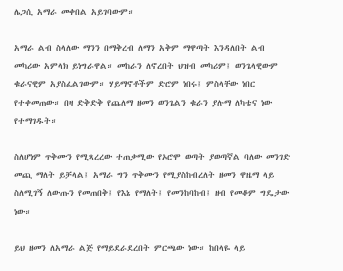ሌጋሲ አማራ መቀበል አይገባውም።

አማራ ልብ ስላለው ማንን በማቅረብ ለማን አቅም ማዋጣት እንዳለበት ልብ መካሪው አምላክ ይነግራዋል። መከራን ለኖረበት ህዝብ መካሪም፤ ወንጌላዊውም ቁራናዊም አያስፈልገውም። ሃይማኖቶችም ድሮም ነበሩ፤ ምስላቸው ነበር የተቀመጠው። በዛ ድቅድቅ የጨለማ ዘመን ወንጌልን ቁራን ያሉማ ለካቴና ነው የተማገዱት።

ስለሆነም ጥቅሙን የሚጻረረው ተጠቃሚው የኦሮሞ ወጣት ያወጣኛል ባለው መንገድ መጪ ማለት ይቻላል፤ አማራ ግን ጥቅሙን የሚያስከብረለት ዘመን ዋዜማ ላይ ስለሚገኝ ለውጡን የመጠበቅ፤ የእኔ የማለት፤ የመንከባከብ፤ ዘብ የመቆም ግዴታው ነው።

ይህ ዘመን ለአማራ ልጅ የማይደራደረበት ምርጫው ነው። ከበላዬ ላይ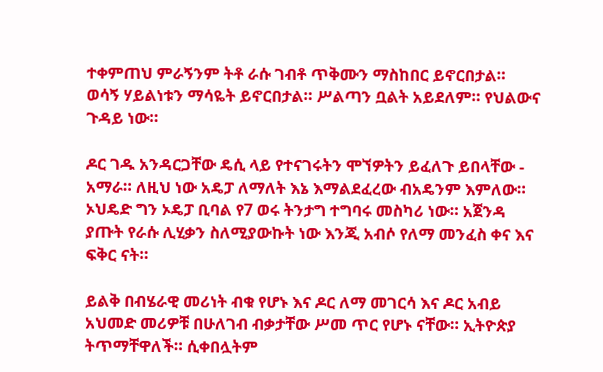ተቀምጠህ ምራኝንም ትቶ ራሱ ገብቶ ጥቅሙን ማስከበር ይኖርበታል። ወሳኝ ሃይልነቱን ማሳዬት ይኖርበታል። ሥልጣን ቧልት አይደለም። የህልውና ጉዳይ ነው።

ዶር ገዱ አንዳርጋቸው ዴሲ ላይ የተናገሩትን ሞኘዎትን ይፈለጉ ይበላቸው - አማራ። ለዚህ ነው አዴፓ ለማለት እኔ እማልደፈረው ብአዴንም እምለው። ኦህዴድ ግን ኦዴፓ ቢባል የ7 ወሩ ትንታግ ተግባሩ መስካሪ ነው። አጀንዳ ያጡት የራሱ ሊሂቃን ስለሚያውኩት ነው እንጂ አብሶ የለማ መንፈስ ቀና እና ፍቅር ናት።

ይልቅ በብሄራዊ መሪነት ብቁ የሆኑ እና ዶር ለማ መገርሳ እና ዶር አብይ አህመድ መሪዎቹ በሁለገብ ብቃታቸው ሥመ ጥር የሆኑ ናቸው። ኢትዮጵያ ትጥማቸዋለች። ሲቀበሏትም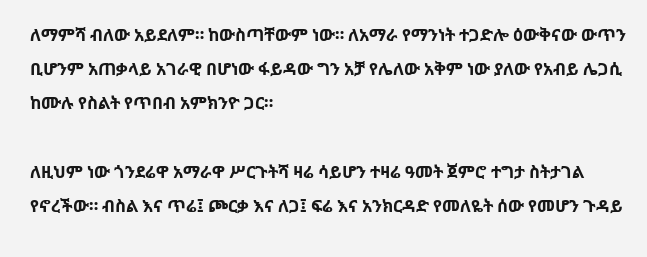ለማምሻ ብለው አይደለም። ከውስጣቸውም ነው። ለአማራ የማንነት ተጋድሎ ዕውቅናው ውጥን ቢሆንም አጠቃላይ አገራዊ በሆነው ፋይዳው ግን አቻ የሌለው አቅም ነው ያለው የአብይ ሌጋሲ ከሙሉ የስልት የጥበብ አምክንዮ ጋር።

ለዚህም ነው ጎንደሬዋ አማራዋ ሥርጉትሻ ዛሬ ሳይሆን ተዛሬ ዓመት ጀምሮ ተግታ ስትታገል የኖረችው። ብስል እና ጥሬ፤ ጮርቃ እና ለጋ፤ ፍሬ እና አንክርዳድ የመለዬት ሰው የመሆን ጉዳይ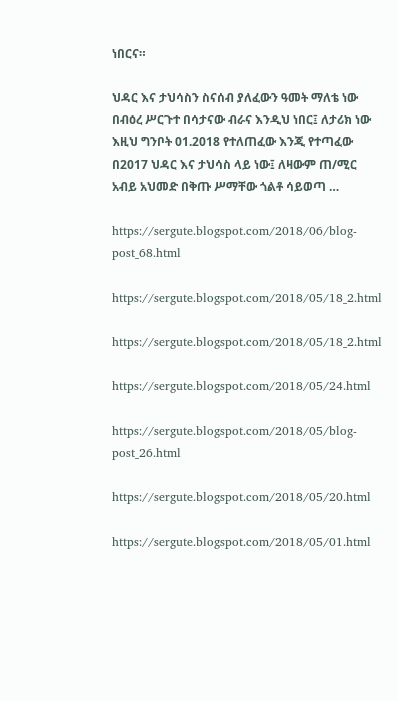ነበርና።

ህዳር እና ታህሳስን ስናሰብ ያለፈውን ዓመት ማለቴ ነው በብዕረ ሥርጉተ በሳታናው ብራና እንዲህ ነበር፤ ለታሪክ ነው እዚህ ግንቦት 01.2018 የተለጠፈው እንጂ የተጣፈው በ2017 ህዳር እና ታህሳስ ላይ ነው፤ ለዛውም ጠ/ሚር አብይ አህመድ በቅጡ ሥማቸው ጎልቶ ሳይወጣ …

https://sergute.blogspot.com/2018/06/blog-post_68.html

https://sergute.blogspot.com/2018/05/18_2.html

https://sergute.blogspot.com/2018/05/18_2.html

https://sergute.blogspot.com/2018/05/24.html

https://sergute.blogspot.com/2018/05/blog-post_26.html

https://sergute.blogspot.com/2018/05/20.html

https://sergute.blogspot.com/2018/05/01.html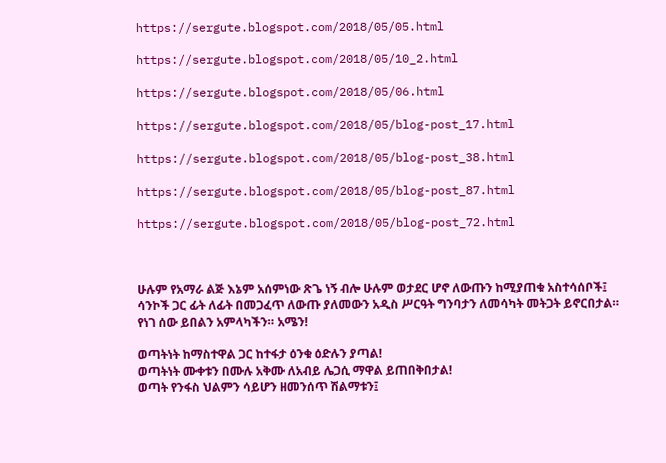https://sergute.blogspot.com/2018/05/05.html

https://sergute.blogspot.com/2018/05/10_2.html

https://sergute.blogspot.com/2018/05/06.html

https://sergute.blogspot.com/2018/05/blog-post_17.html

https://sergute.blogspot.com/2018/05/blog-post_38.html

https://sergute.blogspot.com/2018/05/blog-post_87.html

https://sergute.blogspot.com/2018/05/blog-post_72.html



ሁሉም የአማራ ልጅ እኔም አሰምነው ጽጌ ነኝ ብሎ ሁሉም ወታደር ሆኖ ለውጡን ከሚያጠቁ አስተሳሰቦች፤ ሳንኮች ጋር ፊት ለፊት በመጋፈጥ ለውጡ ያለመውን አዲስ ሥርዓት ግንባታን ለመሳካት መትጋት ይኖርበታል። የነገ ሰው ይበልን አምላካችን። አሜን!

ወጣትነት ከማስተዋል ጋር ከተፋታ ዕንቁ ዕድሉን ያጣል!
ወጣትነት ሙቀቱን በሙሉ አቅሙ ለአብይ ሌጋሲ ማዋል ይጠበቅበታል!
ወጣት የንፋስ ህልምን ሳይሆን ዘመንሰጥ ሽልማቱን፤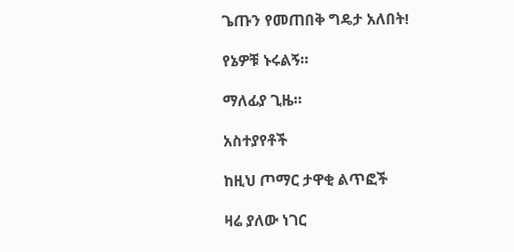ጌጡን የመጠበቅ ግዴታ አለበት!

የኔዎቹ ኑሩልኝ።

ማለፊያ ጊዜ።

አስተያየቶች

ከዚህ ጦማር ታዋቂ ልጥፎች

ዛሬ ያለው ነገር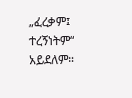„ፈረቃም፤ ተረኝነትም“ አይደለም።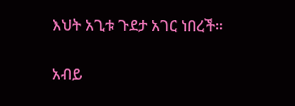እህት አጊቱ ጉደታ አገር ነበረች።

አብይ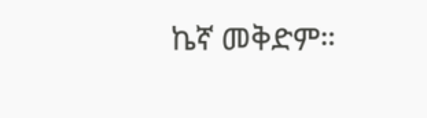ኬኛ መቅድም።